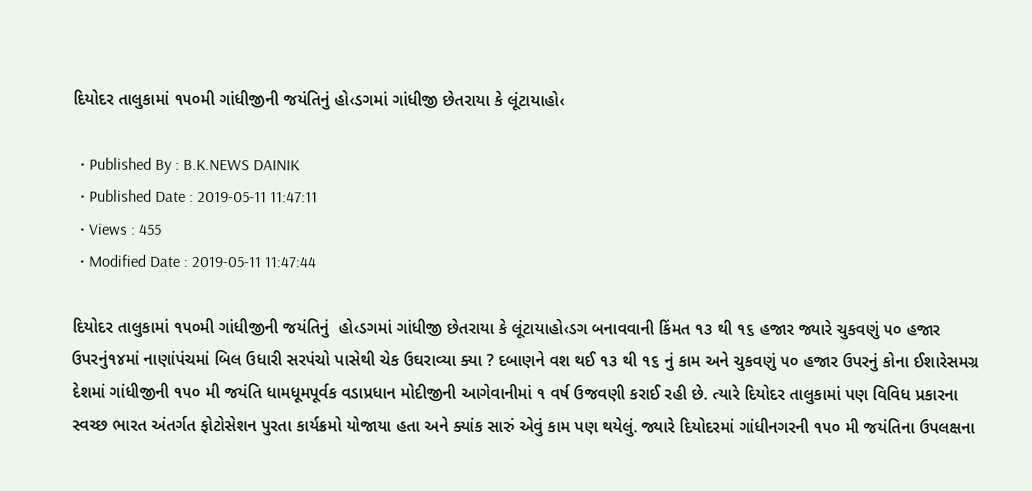દિયોદર તાલુકામાં ૧૫૦મી ગાંધીજીની જયંતિનું હો‹ડગમાં ગાંધીજી છેતરાયા કે લૂંટાયાહો‹

  • Published By : B.K.NEWS DAINIK
  • Published Date : 2019-05-11 11:47:11
  • Views : 455
  • Modified Date : 2019-05-11 11:47:44

દિયોદર તાલુકામાં ૧૫૦મી ગાંધીજીની જયંતિનું  હો‹ડગમાં ગાંધીજી છેતરાયા કે લૂંટાયાહો‹ડગ બનાવવાની કિંમત ૧૩ થી ૧૬ હજાર જ્યારે ચુકવણું ૫૦ હજાર ઉપરનું૧૪માં નાણાંપંચમાં બિલ ઉધારી સરપંચો પાસેથી ચેક ઉઘરાવ્યા ક્યા ? દબાણને વશ થઈ ૧૩ થી ૧૬ નું કામ અને ચુકવણું ૫૦ હજાર ઉપરનું કોના ઈશારેસમગ્ર દેશમાં ગાંધીજીની ૧૫૦ મી જયંતિ ધામધૂમપૂર્વક વડાપ્રધાન મોદીજીની આગેવાનીમાં ૧ વર્ષ ઉજવણી કરાઈ રહી છે. ત્યારે દિયોદર તાલુકામાં પણ વિવિધ પ્રકારના સ્વચ્છ ભારત અંતર્ગત ફોટોસેશન પુરતા કાર્યક્રમો યોજાયા હતા અને ક્યાંક સારું એવું કામ પણ થયેલું. જ્યારે દિયોદરમાં ગાંધીનગરની ૧૫૦ મી જયંતિના ઉપલક્ષના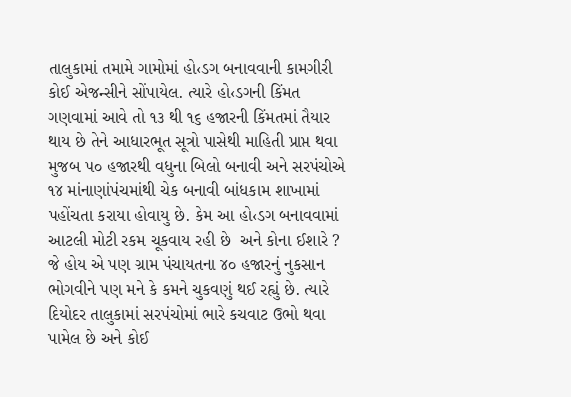તાલુકામાં તમામે ગામોમાં હો‹ડગ બનાવવાની કામગીરી કોઈ એજન્સીને સોંપાયેલ. ત્યારે હો‹ડગની કિંમત ગણવામાં આવે તો ૧૩ થી ૧૬ હજારની કિંમતમાં તૈયાર થાય છે તેને આધારભૂત સૂત્રો પાસેથી માહિતી પ્રાપ્ત થવા મુજબ ૫૦ હજારથી વધુના બિલો બનાવી અને સરપંચોએ ૧૪ માંનાણાંપંચમાંથી ચેક બનાવી બાંધકામ શાખામાં પહોંચતા કરાયા હોવાયુ છે. કેમ આ હો‹ડગ બનાવવામાં આટલી મોટી રકમ ચૂકવાય રહી છે  અને કોના ઈશારે ? જે હોય એ પણ ગ્રામ પંચાયતના ૪૦ હજારનું નુકસાન ભોગવીને પણ મને કે કમને ચુકવણું થઈ રહ્યું છે. ત્યારે દિયોદર તાલુકામાં સરપંચોમાં ભારે કચવાટ ઉભો થવા પામેલ છે અને કોઈ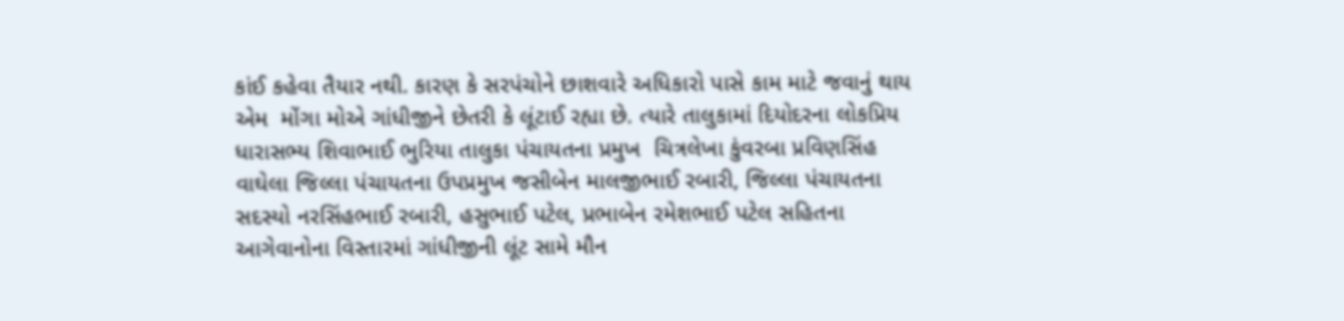કાંઈ કહેવા તૈયાર નથી. કારણ કે સરપંચોને છાશવારે અધિકારો પાસે કામ માટે જવાનું થાય એમ  મોંગા મોએ ગાંધીજીને છેતરી કે લૂંટાઈ રહ્યા છે. ત્યારે તાલુકામાં દિયોદરના લોકપ્રિય ધારાસભ્ય શિવાભાઈ ભુરિયા તાલુકા પંચાયતના પ્રમુખ  ચિત્રલેખા કુંવરબા પ્રવિણસિંહ વાઘેલા જિલ્લા પંચાયતના ઉપપ્રમુખ જસીબેન માલજીભાઈ રબારી, જિલ્લા પંચાયતના સદસ્યો નરસિંહભાઈ રબારી, હસુભાઈ પટેલ, પ્રભાબેન રમેશભાઈ પટેલ સહિતના આગેવાનોના વિસ્તારમાં ગાંધીજીની લૂંટ સામે મૌન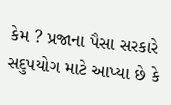કેમ ? પ્રજાના પૈસા સરકારે સદુપયોગ માટે આપ્યા છે કે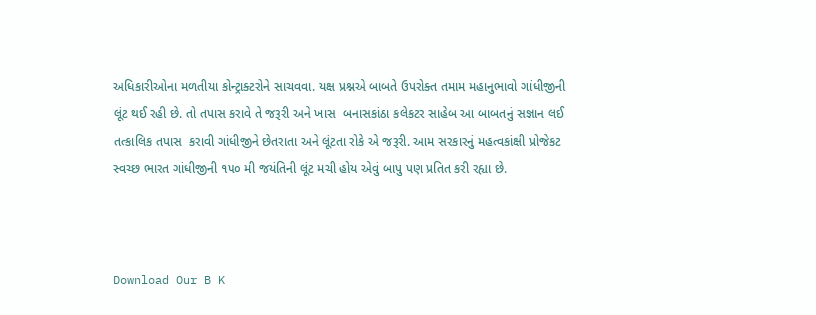અધિકારીઓના મળતીયા કોન્ટ્રાક્ટરોને સાચવવા. યક્ષ પ્રશ્નએ બાબતે ઉપરોક્ત તમામ મહાનુભાવો ગાંધીજીની લૂંટ થઈ રહી છે. તો તપાસ કરાવે તે જરૂરી અને ખાસ  બનાસકાંઠા કલેકટર સાહેબ આ બાબતનું સજ્ઞાન લઈ તત્કાલિક તપાસ  કરાવી ગાંધીજીને છેતરાતા અને લૂંટતા રોકે એ જરૂરી. આમ સરકારનું મહત્વકાંક્ષી પ્રોજેકટ સ્વચ્છ ભારત ગાંધીજીની ૧૫૦ મી જયંતિની લૂંટ મચી હોય એવું બાપુ પણ પ્રતિત કરી રહ્યા છે.



Download Our B K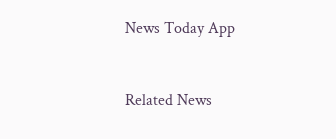News Today App



Related News